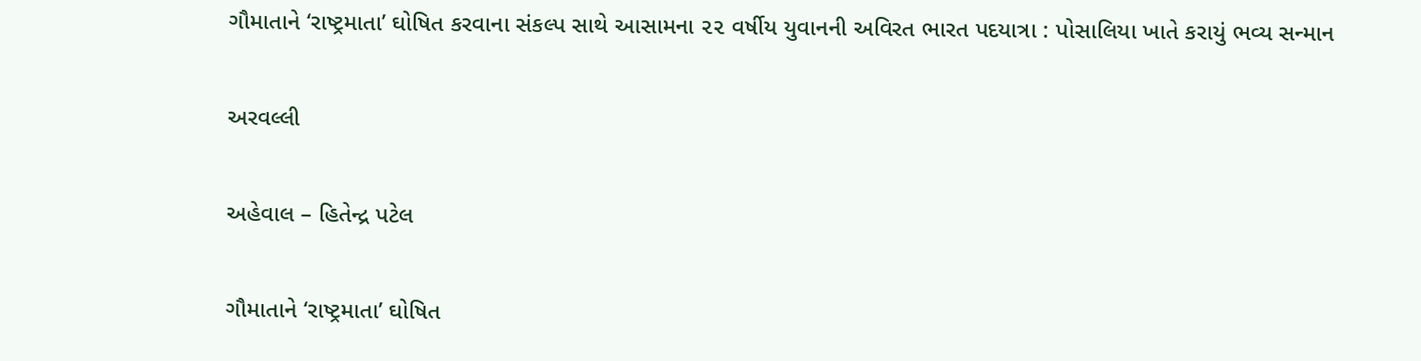ગૌમાતાને ‘રાષ્ટ્રમાતા’ ઘોષિત કરવાના સંકલ્પ સાથે આસામના ૨૨ વર્ષીય યુવાનની અવિરત ભારત પદયાત્રા : પોસાલિયા ખાતે કરાયું ભવ્ય સન્માન

અરવલ્લી

અહેવાલ – હિતેન્દ્ર પટેલ

ગૌમાતાને ‘રાષ્ટ્રમાતા’ ઘોષિત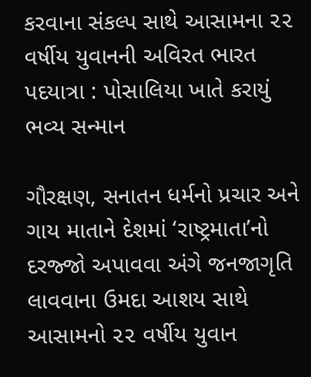કરવાના સંકલ્પ સાથે આસામના ૨૨ વર્ષીય યુવાનની અવિરત ભારત પદયાત્રા : પોસાલિયા ખાતે કરાયું ભવ્ય સન્માન

ગૌરક્ષણ, સનાતન ધર્મનો પ્રચાર અને ગાય માતાને દેશમાં ‘રાષ્ટ્રમાતા’નો દરજ્જો અપાવવા અંગે જનજાગૃતિ લાવવાના ઉમદા આશય સાથે આસામનો ૨૨ વર્ષીય યુવાન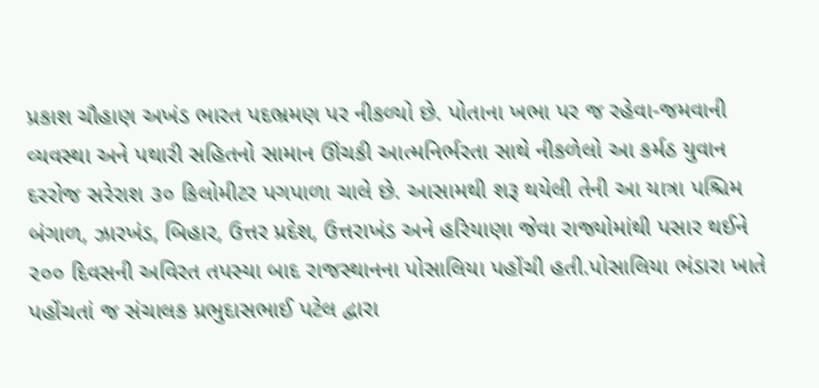પ્રકાશ ચૌહાણ અખંડ ભારત પદભ્રમણ પર નીકળ્યો છે. પોતાના ખભા પર જ રહેવા-જમવાની વ્યવસ્થા અને પથારી સહિતનો સામાન ઊંચકી આત્મનિર્ભરતા સાથે નીકળેલો આ કર્મઠ યુવાન દરરોજ સરેરાશ ૩૦ કિલોમીટર પગપાળા ચાલે છે. આસામથી શરૂ થયેલી તેની આ યાત્રા પશ્ચિમ બંગાળ, ઝારખંડ, બિહાર, ઉત્તર પ્રદેશ, ઉત્તરાખંડ અને હરિયાણા જેવા રાજ્યોમાંથી પસાર થઈને ૨૦૦ દિવસની અવિરત તપસ્યા બાદ રાજસ્થાનના પોસાલિયા પહોંચી હતી.પોસાલિયા ભંડારા ખાતે પહોંચતાં જ સંચાલક પ્રભુદાસભાઈ પટેલ દ્વારા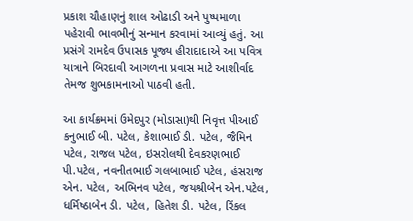પ્રકાશ ચૌહાણનું શાલ ઓઢાડી અને પુષ્પમાળા પહેરાવી ભાવભીનું સન્માન કરવામાં આવ્યું હતું. આ પ્રસંગે રામદેવ ઉપાસક પૂજ્ય હીરાદાદાએ આ પવિત્ર યાત્રાને બિરદાવી આગળના પ્રવાસ માટે આશીર્વાદ તેમજ શુભકામનાઓ પાઠવી હતી.

આ કાર્યક્રમમાં ઉમેદપુર (મોડાસા)થી નિવૃત્ત પીઆઈ કનુભાઈ બી. પટેલ, કેશાભાઈ ડી. પટેલ, જૈમિન પટેલ, રાજલ પટેલ, ઇસરોલથી દેવકરણભાઈ પી.પટેલ, નવનીતભાઈ ગલબાભાઈ પટેલ, હંસરાજ એન. પટેલ, અભિનવ પટેલ, જયશ્રીબેન એન.પટેલ, ધર્મિષ્ઠાબેન ડી. પટેલ, હિતેશ ડી. પટેલ, રિંકલ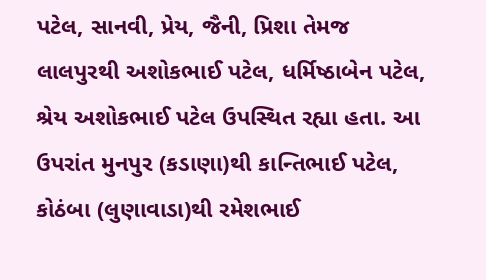પટેલ, સાનવી, પ્રેય, જૈની, પ્રિશા તેમજ લાલપુરથી અશોકભાઈ પટેલ, ધર્મિષ્ઠાબેન પટેલ, શ્રેય અશોકભાઈ પટેલ ઉપસ્થિત રહ્યા હતા. આ ઉપરાંત મુનપુર (કડાણા)થી કાન્તિભાઈ પટેલ, કોઠંબા (લુણાવાડા)થી રમેશભાઈ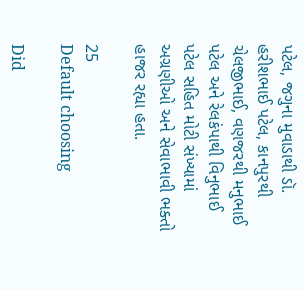પટેલ, જગુના મુવાડાથી ડૉ. હરીશભાઈ પટેલ, કાનપુરથી ચેલજીભાઈ, વણજરથી મનુભાઈ પટેલ અને રેલકંપાથી વિનુભાઈ પટેલ સહિત મોટી સંખ્યામાં અગ્રણીઓ અને સેવાભાવી ભક્તો હાજર રહ્યા હતા.

25
Default choosing

Did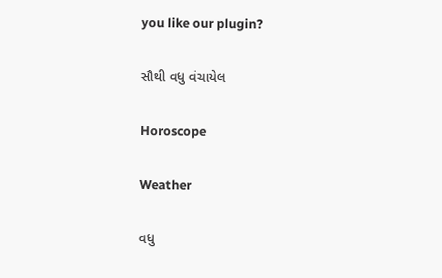you like our plugin?

સૌથી વધુ વંચાયેલ

Horoscope

Weather

વધુ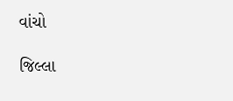વાંચો

જિલ્લા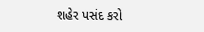શહેર પસંદ કરો